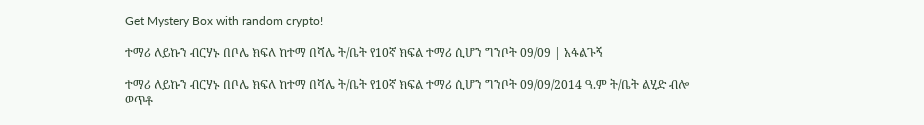Get Mystery Box with random crypto!

ተማሪ ለይኩን ብርሃኑ በቦሌ ክፍለ ከተማ በሻሌ ት/ቤት የ10ኛ ክፍል ተማሪ ሲሆን ግንቦት 09/09 | አፋልጉኝ

ተማሪ ለይኩን ብርሃኑ በቦሌ ክፍለ ከተማ በሻሌ ት/ቤት የ10ኛ ክፍል ተማሪ ሲሆን ግንቦት 09/09/2014 ዓ.ም ት/ቤት ልሂድ ብሎ ወጥቶ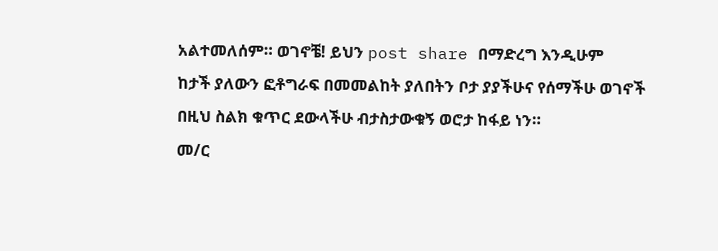አልተመለሰም። ወገኖቼ! ይህን post share በማድረግ እንዲሁም
ከታች ያለውን ፎቶግራፍ በመመልከት ያለበትን ቦታ ያያችሁና የሰማችሁ ወገኖች በዚህ ስልክ ቁጥር ደውላችሁ ብታስታውቁኝ ወሮታ ከፋይ ነን።
መ/ር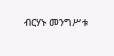ብርሃኑ መንግሥቱ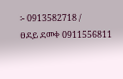፡- 0913582718 /
ፀደይ ደመቀ 0911556811